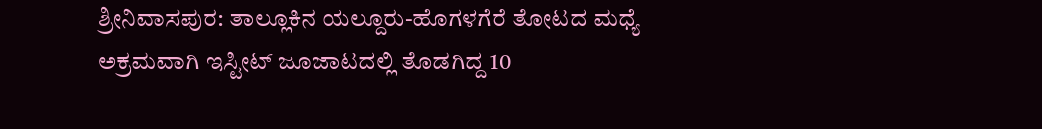ಶ್ರೀನಿವಾಸಪುರ‌: ತಾಲ್ಲೂಕಿನ ಯಲ್ದೂರು-ಹೊಗಳಗೆರೆ ತೋಟದ ಮಧ್ಯೆ ಅಕ್ರಮವಾಗಿ ಇಸ್ಟೀಟ್ ಜೂಜಾಟದಲ್ಲಿ ತೊಡಗಿದ್ದ 10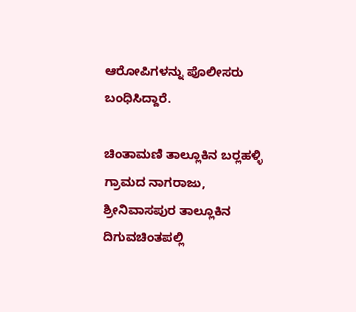ಆರೋಪಿಗಳನ್ನು ಪೊಲೀಸರು ಬಂಧಿಸಿದ್ದಾರೆ.

ಚಿಂತಾಮಣಿ ತಾಲ್ಲೂಕಿನ ಬರ‍್ಲಹಳ್ಳಿ ಗ್ರಾಮದ ನಾಗರಾಜು, ಶ್ರೀನಿವಾಸಪುರ ತಾಲ್ಲೂಕಿನ ದಿಗುವಚಿಂತಪಲ್ಲಿ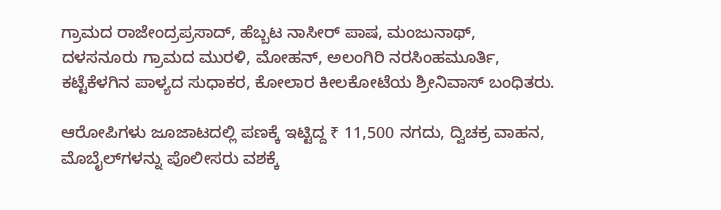ಗ್ರಾಮದ ರಾಜೇಂದ್ರಪ್ರಸಾದ್, ಹೆಬ್ಬಟ ನಾಸೀರ್ ಪಾಷ, ಮಂಜುನಾಥ್, ದಳಸನೂರು ಗ್ರಾಮದ ಮುರಳಿ, ಮೋಹನ್, ಅಲಂಗಿರಿ ನರಸಿಂಹಮೂರ್ತಿ, ಕಟ್ಟೆಕೆಳಗಿನ ಪಾಳ್ಯದ ಸುಧಾಕರ, ಕೋಲಾರ ಕೀಲಕೋಟೆಯ ಶ್ರೀನಿವಾಸ್ ಬಂಧಿತರು.

ಆರೋಪಿಗಳು ಜೂಜಾಟದಲ್ಲಿ ಪಣಕ್ಕೆ ಇಟ್ಟಿದ್ದ ₹ 11,500 ನಗದು, ದ್ವಿಚಕ್ರ ವಾಹನ, ಮೊಬೈಲ್‌ಗಳನ್ನು ಪೊಲೀಸರು ವಶಕ್ಕೆ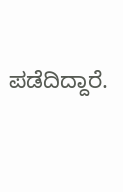ಪಡೆದಿದ್ದಾರೆ.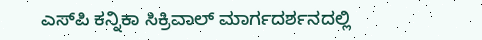ಎಸ್‌ಪಿ ಕನ್ನಿಕಾ ಸಿಕ್ರಿವಾಲ್‌ ಮಾರ್ಗದರ್ಶನದಲ್ಲಿ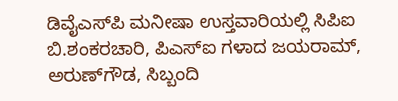ಡಿವೈಎಸ್‌ಪಿ ಮನೀಷಾ ಉಸ್ತವಾರಿಯಲ್ಲಿ ಸಿಪಿಐ ಬಿ.ಶಂಕರಚಾರಿ, ಪಿಎಸ್‌ಐ ಗಳಾದ ಜಯರಾಮ್, ಅರುಣ್‌ಗೌಡ, ಸಿಬ್ಬಂದಿ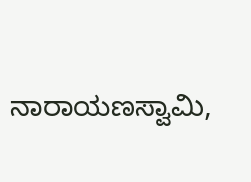ನಾರಾಯಣಸ್ವಾಮಿ,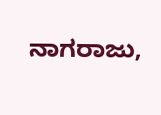ನಾಗರಾಜು,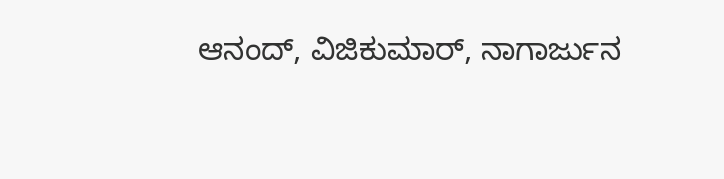ಆನಂದ್, ವಿಜಿಕುಮಾರ್, ನಾಗಾರ್ಜುನ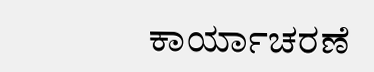ಕಾರ್ಯಾಚರಣೆ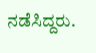ನಡೆಸಿದ್ದರು.